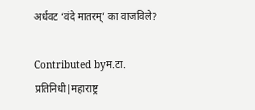अर्धवट ‘वंदे मातरम्’ का वाजविले?

Contributed byम.टा. प्रतिनिधी|महाराष्ट्र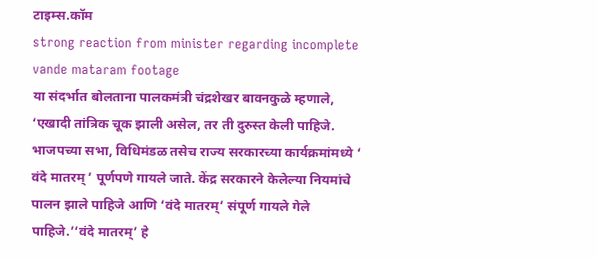टाइम्स.कॉम
strong reaction from minister regarding incomplete vande mataram footage
या संदर्भात बोलताना पालकमंत्री चंद्रशेखर बावनकुळे म्हणाले, ‘एखादी तांत्रिक चूक झाली असेल, तर ती दुरुस्त केली पाहिजे. भाजपच्या सभा, विधिमंडळ तसेच राज्य सरकारच्या कार्यक्रमांमध्ये ‘ वंदे मातरम् ’ पूर्णपणे गायले जाते. केंद्र सरकारने केलेल्या नियमांचे पालन झाले पाहिजे आणि ‘वंदे मातरम्’ संपूर्ण गायले गेले पाहिजे.’‘वंदे मातरम्’ हे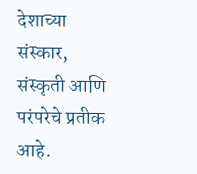देशाच्या संस्कार, संस्कृती आणि परंपरेचे प्रतीक आहे.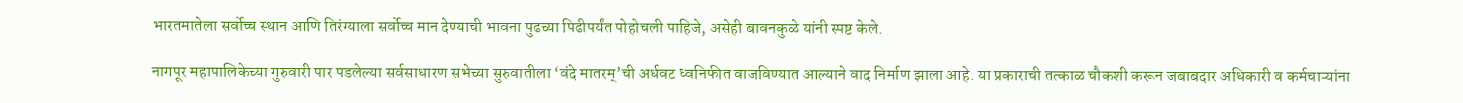भारतमातेला सर्वोच्च स्थान आणि तिरंग्याला सर्वोच्च मान देण्याची भावना पुढच्या पिढीपर्यंत पोहोचली पाहिजे, असेही बावनकुळे यांनी स्पष्ट केले.

नागपूर महापालिकेच्या गुरुवारी पार पडलेल्या सर्वसाधारण सभेच्या सुरुवातीला ‘वंदे मातरम्’ची अर्धवट ध्वनिफीत वाजविण्यात आल्याने वाद निर्माण झाला आहे. या प्रकाराची तत्काळ चौकशी करून जबाबदार अधिकारी व कर्मचाऱ्यांना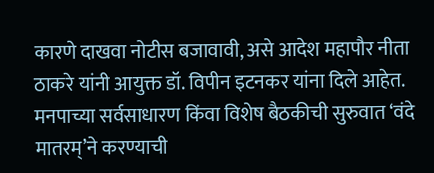कारणे दाखवा नोटीस बजावावी, असे आदेश महापौर नीता ठाकरे यांनी आयुक्त डॉ. विपीन इटनकर यांना दिले आहेत.
मनपाच्या सर्वसाधारण किंवा विशेष बैठकीची सुरुवात ‘वंदे मातरम्’ने करण्याची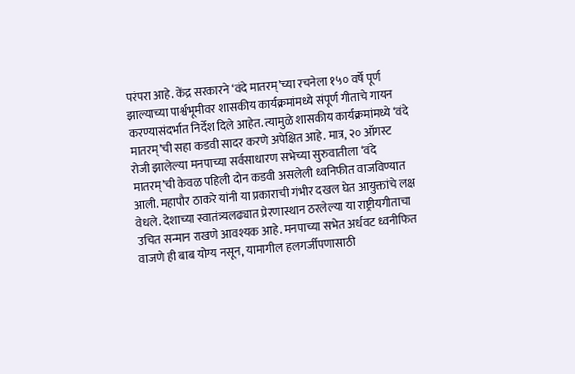परंपरा आहे. केंद्र सरकारने ‘वंदे मातरम्’च्या रचनेला १५० वर्षे पूर्ण झाल्याच्या पार्श्वभूमीवर शासकीय कार्यक्रमांमध्ये संपूर्ण गीताचे गायन करण्यासंदर्भात निर्देश दिले आहेत. त्यामुळे शासकीय कार्यक्रमांमध्ये ‘वंदे मातरम्’ची सहा कडवी सादर करणे अपेक्षित आहे. मात्र, २० ऑगस्ट रोजी झालेल्या मनपाच्या सर्वसाधारण सभेच्या सुरुवातीला ‘वंदे मातरम्’ची केवळ पहिली दोन कडवी असलेली ध्वनिफीत वाजविण्यात आली. महापौर ठाकरे यांनी या प्रकाराची गंभीर दखल घेत आयुक्तांचे लक्ष वेधले. देशाच्या स्वातंत्र्यलढ्यात प्रेरणास्थान ठरलेल्या या राष्ट्रीयगीताचा उचित सन्मान राखणे आवश्यक आहे. मनपाच्या सभेत अर्धवट ध्वनीफित वाजणे ही बाब योग्य नसून, यामागील हलगर्जीपणासाठी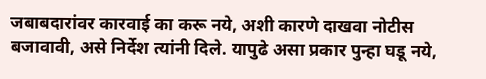जबाबदारांवर कारवाई का करू नये, अशी कारणे दाखवा नोटीस बजावावी, असे निर्देश त्यांनी दिले. यापुढे असा प्रकार पुन्हा घडू नये,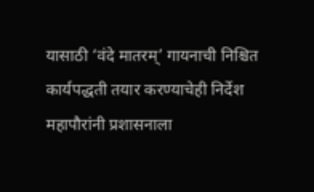यासाठी ‘वंदे मातरम्’ गायनाची निश्चित कार्यपद्धती तयार करण्याचेही निर्देश महापौरांनी प्रशासनाला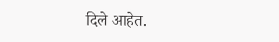दिले आहेत.